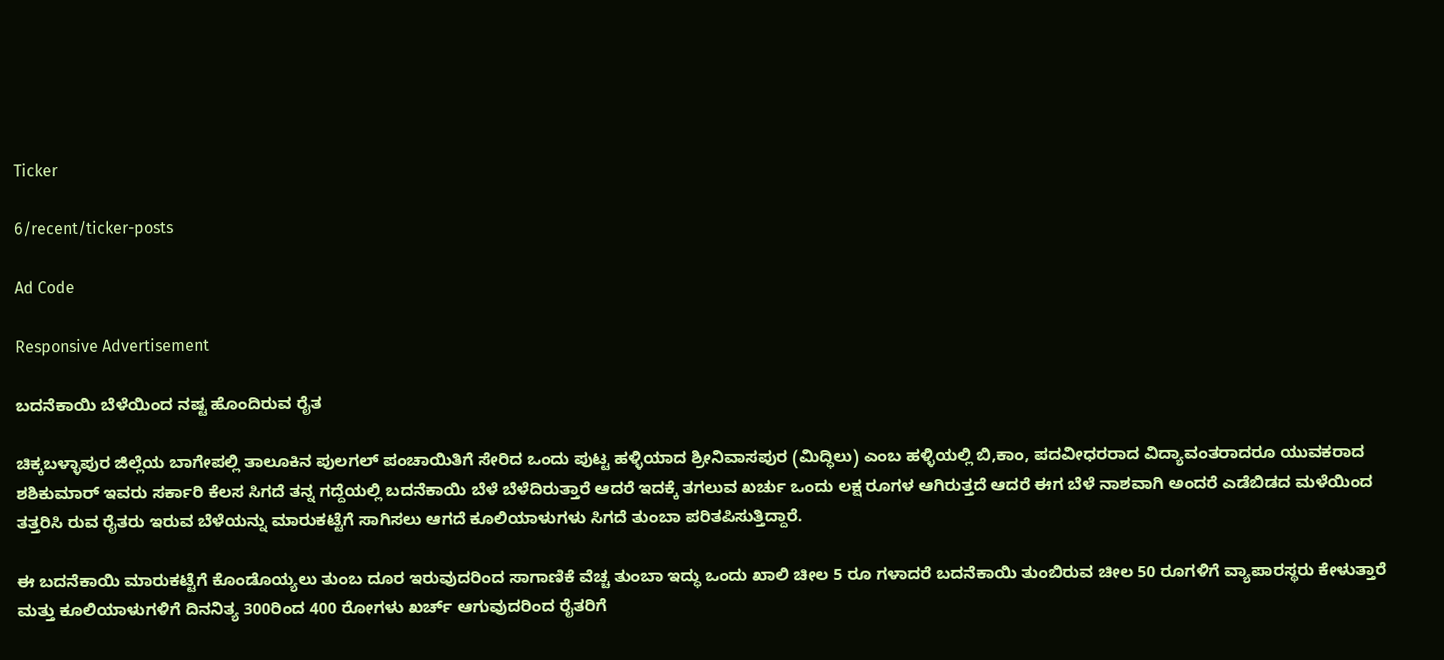Ticker

6/recent/ticker-posts

Ad Code

Responsive Advertisement

ಬದನೆಕಾಯಿ ಬೆಳೆಯಿಂದ ನಷ್ಟ ಹೊಂದಿರುವ ರೈತ

ಚಿಕ್ಕಬಳ್ಳಾಪುರ ಜಿಲ್ಲೆಯ ಬಾಗೇಪಲ್ಲಿ ತಾಲೂಕಿನ ಪುಲಗಲ್ ಪಂಚಾಯಿತಿಗೆ ಸೇರಿದ ಒಂದು ಪುಟ್ಟ ಹಳ್ಳಿಯಾದ ಶ್ರೀನಿವಾಸಪುರ (ಮಿದ್ಧಿಲು) ಎಂಬ ಹಳ್ಳಿಯಲ್ಲಿ ಬಿ,ಕಾಂ, ಪದವೀಧರರಾದ ವಿದ್ಯಾವಂತರಾದರೂ ಯುವಕರಾದ ಶಶಿಕುಮಾರ್ ಇವರು ಸರ್ಕಾರಿ ಕೆಲಸ ಸಿಗದೆ ತನ್ನ ಗದ್ದೆಯಲ್ಲಿ ಬದನೆಕಾಯಿ ಬೆಳೆ ಬೆಳೆದಿರುತ್ತಾರೆ ಆದರೆ ಇದಕ್ಕೆ ತಗಲುವ ಖರ್ಚು ಒಂದು ಲಕ್ಷ ರೂಗಳ ಆಗಿರುತ್ತದೆ ಆದರೆ ಈಗ ಬೆಳೆ ನಾಶವಾಗಿ ಅಂದರೆ ಎಡೆಬಿಡದ ಮಳೆಯಿಂದ ತತ್ತರಿಸಿ ರುವ ರೈತರು ಇರುವ ಬೆಳೆಯನ್ನು ಮಾರುಕಟ್ಟೆಗೆ ಸಾಗಿಸಲು ಆಗದೆ ಕೂಲಿಯಾಳುಗಳು ಸಿಗದೆ ತುಂಬಾ ಪರಿತಪಿಸುತ್ತಿದ್ದಾರೆ.

ಈ ಬದನೆಕಾಯಿ ಮಾರುಕಟ್ಟೆಗೆ ಕೊಂಡೊಯ್ಯಲು ತುಂಬ ದೂರ ಇರುವುದರಿಂದ ಸಾಗಾಣಿಕೆ ವೆಚ್ಚ ತುಂಬಾ ಇದ್ಧು ಒಂದು ಖಾಲಿ ಚೀಲ 5 ರೂ ಗಳಾದರೆ ಬದನೆಕಾಯಿ ತುಂಬಿರುವ ಚೀಲ 50 ರೂಗಳಿಗೆ ವ್ಯಾಪಾರಸ್ಥರು ಕೇಳುತ್ತಾರೆ ಮತ್ತು ಕೂಲಿಯಾಳುಗಳಿಗೆ ದಿನನಿತ್ಯ 300ರಿಂದ 400 ರೋಗಳು ಖರ್ಚ್ ಆಗುವುದರಿಂದ ರೈತರಿಗೆ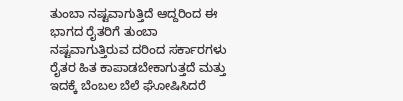ತುಂಬಾ ನಷ್ಟವಾಗುತ್ತಿದೆ ಆದ್ದರಿಂದ ಈ ಭಾಗದ ರೈತರಿಗೆ ತುಂಬಾ ನಷ್ಟವಾಗುತ್ತಿರುವ ದರಿಂದ ಸರ್ಕಾರಗಳು ರೈತರ ಹಿತ ಕಾಪಾಡಬೇಕಾಗುತ್ತದೆ ಮತ್ತು ಇದಕ್ಕೆ ಬೆಂಬಲ ಬೆಲೆ ಘೋಷಿಸಿದರೆ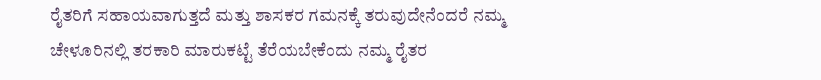ರೈತರಿಗೆ ಸಹಾಯವಾಗುತ್ತದೆ ಮತ್ತು ಶಾಸಕರ ಗಮನಕ್ಕೆ ತರುವುದೇನೆಂದರೆ ನಮ್ಮ ಚೇಳೂರಿನಲ್ಲಿ ತರಕಾರಿ ಮಾರುಕಟ್ಟೆ ತೆರೆಯಬೇಕೆಂದು ನಮ್ಮ ರೈತರ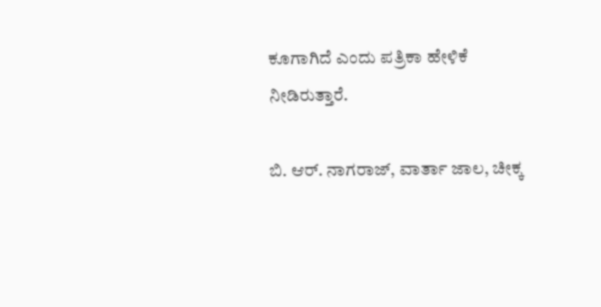ಕೂಗಾಗಿದೆ ಎಂದು ಪತ್ರಿಕಾ ಹೇಳಿಕೆ ನೀಡಿರುತ್ತಾರೆ.

ಬಿ. ಆರ್. ನಾಗರಾಜ್, ವಾರ್ತಾ ಜಾಲ, ಚೀಕ್ಕ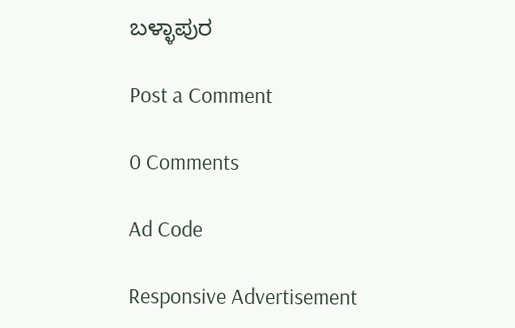ಬಳ್ಳಾಪುರ

Post a Comment

0 Comments

Ad Code

Responsive Advertisement